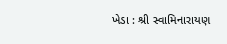ખેડા : શ્રી સ્વામિનારાયણ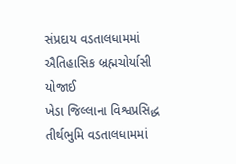સંપ્રદાય વડતાલધામમાં ઐતિહાસિક બ્રહ્મચોર્યાસી યોજાઈ
ખેડા જિલ્લાના વિશ્વપ્રસિદ્ધ તીર્થભુમિ વડતાલધામમાં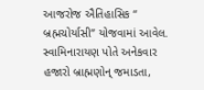આજરોજ ઐતિહાસિક “ બ્રહ્મચોર્યાસી” યોજવામાં આવેલ. સ્વામિનારાયણ પોતે અનેકવાર હજારો બ્રાહ્મણોન્ જમાડતા,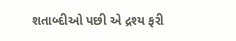શતાબ્દીઓ પછી એ દ્રશ્ય ફરી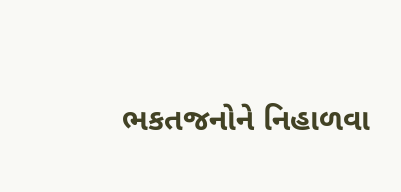ભકતજનોને નિહાળવા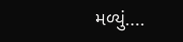મળ્યું....